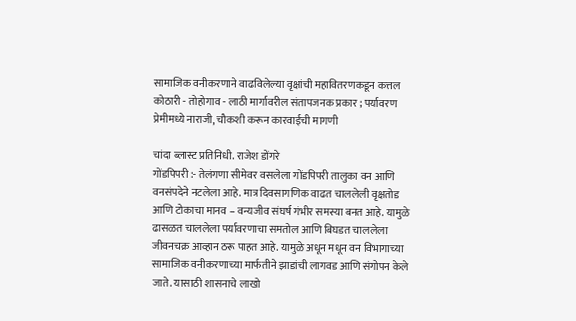सामाजिक वनीकरणाने वाढविलेल्या वृक्षांची महावितरणकडून कत्तल
कोठारी - तोहोगाव - लाठी मार्गावरील संतापजनक प्रकार ; पर्यावरण प्रेमीमध्ये नाराजी, चौकशी करून कारवाईची मागणी

चांदा ब्लास्ट प्रतिनिधी. राजेश डोंगरे
गोंडपिपरी :- तेलंगणा सीमेवर वसलेला गोंडपिपरी तालुका वन आणि वनसंपदेने नटलेला आहे. मात्र दिवसागणिक वाढत चाललेली वृक्षतोड आणि टोकाचा मानव – वन्यजीव संघर्ष गंभीर समस्या बनत आहे. यामुळे ढासळत चाललेला पर्यावरणाचा समतोल आणि बिघडत चाललेला जीवनचक्र आव्हान ठरू पाहत आहे. यामुळे अधून मधून वन विभागाच्या सामाजिक वनीकरणाच्या मार्फतीने झाडांची लागवड आणि संगोपन केले जाते. यासाठी शासनाचे लाखो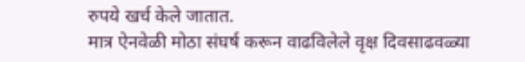रुपये खर्च केले जातात.
मात्र ऐनवेळी मोठा संघर्ष करून वाढविलेले वृक्ष दिवसाढवळ्या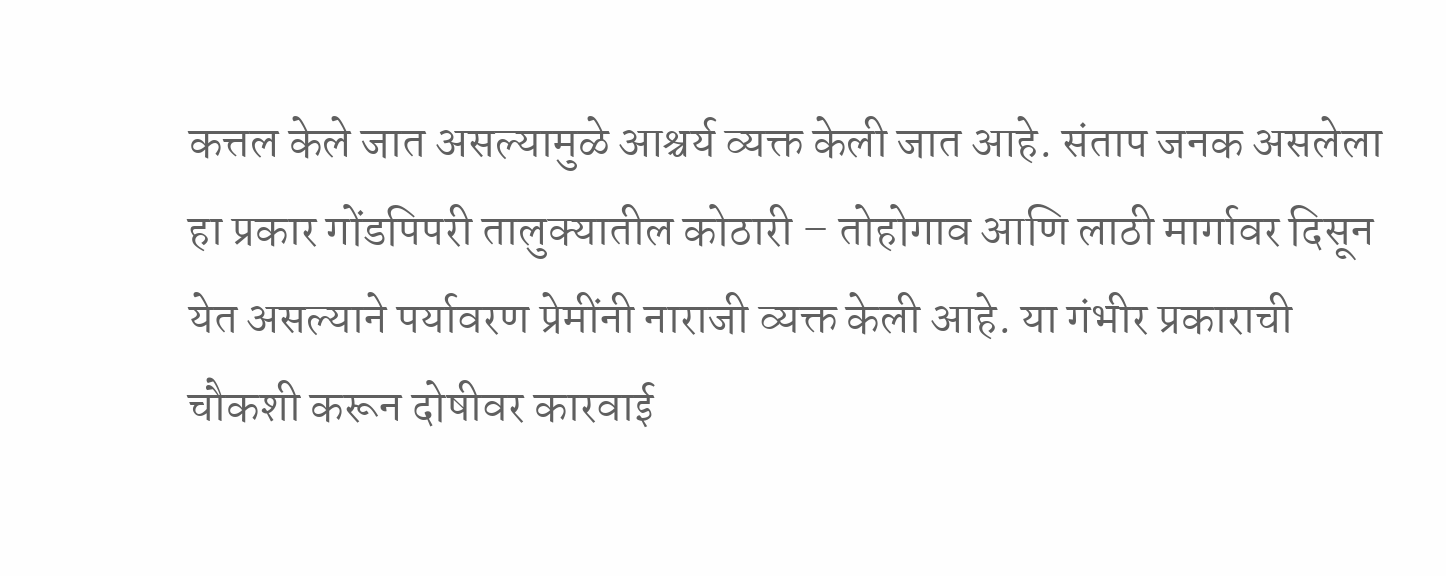कत्तल केले जात असल्यामुळे आश्चर्य व्यक्त केली जात आहे. संताप जनक असलेला हा प्रकार गोंडपिपरी तालुक्यातील कोठारी – तोहोगाव आणि लाठी मार्गावर दिसून येत असल्याने पर्यावरण प्रेमींनी नाराजी व्यक्त केली आहे. या गंभीर प्रकाराची चौकशी करून दोषीवर कारवाई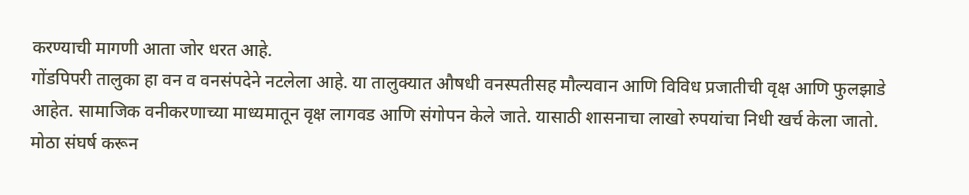करण्याची मागणी आता जोर धरत आहे.
गोंडपिपरी तालुका हा वन व वनसंपदेने नटलेला आहे. या तालुक्यात औषधी वनस्पतीसह मौल्यवान आणि विविध प्रजातीची वृक्ष आणि फुलझाडे आहेत. सामाजिक वनीकरणाच्या माध्यमातून वृक्ष लागवड आणि संगोपन केले जाते. यासाठी शासनाचा लाखो रुपयांचा निधी खर्च केला जातो.
मोठा संघर्ष करून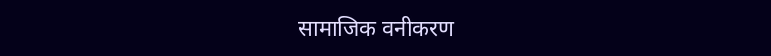सामाजिक वनीकरण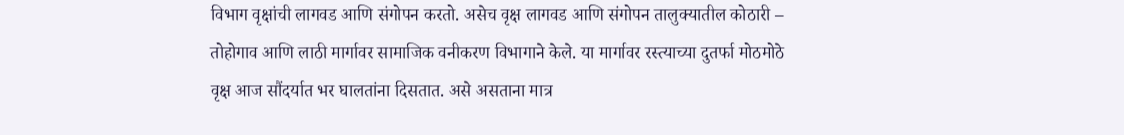विभाग वृक्षांची लागवड आणि संगोपन करतो. असेच वृक्ष लागवड आणि संगोपन तालुक्यातील कोठारी – तोहोगाव आणि लाठी मार्गावर सामाजिक वनीकरण विभागाने केले. या मार्गावर रस्त्याच्या दुतर्फा मोठमोठे वृक्ष आज सौंदर्यात भर घालतांना दिसतात. असे असताना मात्र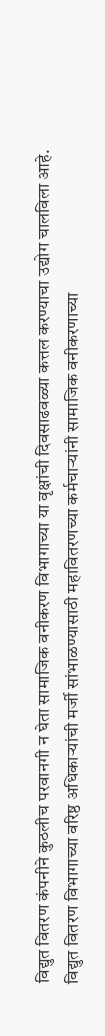विद्युत वितरण कंपनीने कुठलीच परवानगी न घेता सामाजिक वनीकरण विभागाच्या या वृक्षांची दिवसाढवळ्या कत्तल करण्याचा उद्योग चालविला आहे.
विद्युत वितरण विभागाच्या वरिष्ठ अधिकाऱ्यांची मर्जी सांभाळण्यासाठी महावितरणच्या कर्मचाऱ्यांनी सामाजिक वनीकरणाच्या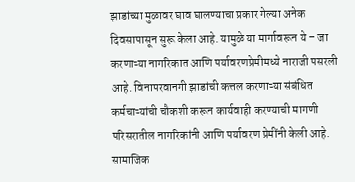झाडांच्या मुळावर घाव घालण्याचा प्रकार गेल्या अनेक दिवसापासून सुरू केला आहे. यामुळे या मार्गावरून ये – जा करणाऱ्या नागरिकात आणि पर्यावरणप्रेमीमध्ये नाराजी पसरली आहे. विनापरवानगी झाडांची कत्तल करणाऱ्या संबंधित कर्मचाऱ्यांची चौकशी करून कार्यवाही करण्याची मागणी परिसरातील नागरिकांनी आणि पर्यावरण प्रेमींनी केली आहे.
सामाजिक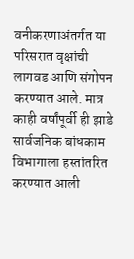वनीकरणाअंतर्गत या परिसरात वृक्षांची लागवड आणि संगोपन करण्यात आले. मात्र काही वर्षांपूर्वी ही झाडे सार्वजनिक बांधकाम विभागाला हस्तांतरित करण्यात आली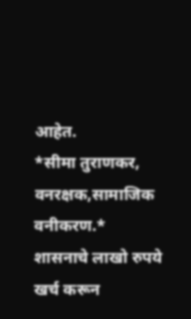आहेत.
*सीमा तुराणकर, वनरक्षक,सामाजिक वनीकरण.*
शासनाचे लाखो रुपये खर्च करून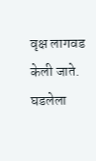वृक्ष लागवड केली जाते. घडलेला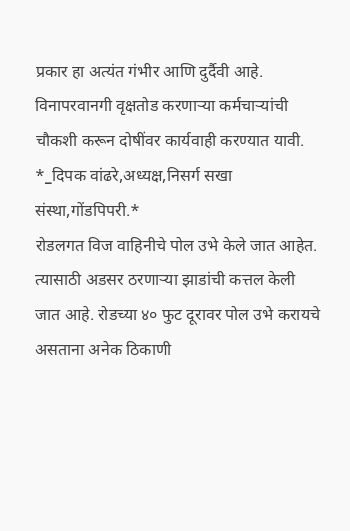प्रकार हा अत्यंत गंभीर आणि दुर्दैवी आहे. विनापरवानगी वृक्षतोड करणाऱ्या कर्मचाऱ्यांची चौकशी करून दोषींवर कार्यवाही करण्यात यावी.
*_दिपक वांढरे,अध्यक्ष,निसर्ग सखा संस्था,गोंडपिपरी.*
रोडलगत विज वाहिनीचे पोल उभे केले जात आहेत. त्यासाठी अडसर ठरणाऱ्या झाडांची कत्तल केली जात आहे. रोडच्या ४० फुट दूरावर पोल उभे करायचे असताना अनेक ठिकाणी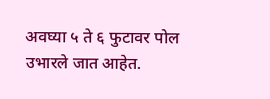अवघ्या ५ ते ६ फुटावर पोल उभारले जात आहेत.